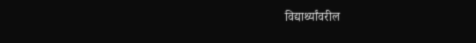विद्यार्थ्यांवरील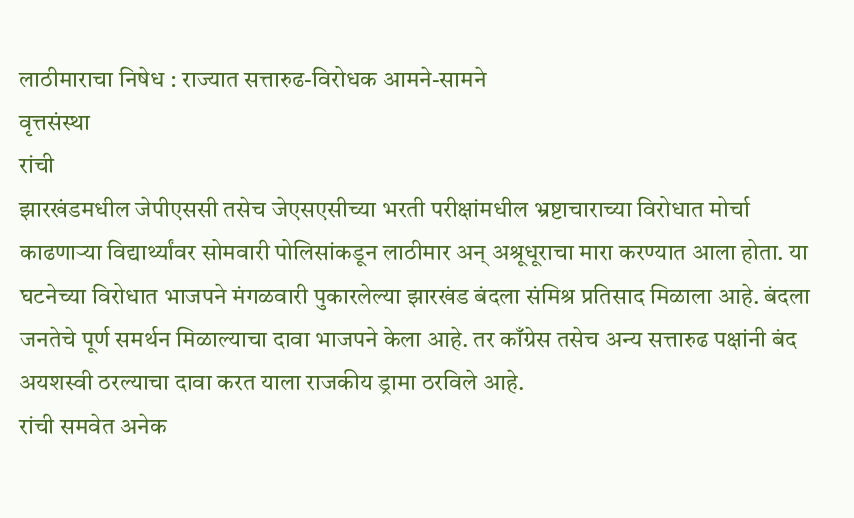लाठीमाराचा निषेध : राज्यात सत्तारुढ-विरोधक आमने-सामने
वृत्तसंस्था
रांची
झारखंडमधील जेपीएससी तसेच जेएसएसीच्या भरती परीक्षांमधील भ्रष्टाचाराच्या विरोधात मोर्चा काढणाऱ्या विद्यार्थ्यांवर सोमवारी पोलिसांकडून लाठीमार अन् अश्रूधूराचा मारा करण्यात आला होता. या घटनेच्या विरोधात भाजपने मंगळवारी पुकारलेल्या झारखंड बंदला संमिश्र प्रतिसाद मिळाला आहे. बंदला जनतेचे पूर्ण समर्थन मिळाल्याचा दावा भाजपने केला आहे. तर काँग्रेस तसेच अन्य सत्तारुढ पक्षांनी बंद अयशस्वी ठरल्याचा दावा करत याला राजकीय ड्रामा ठरविले आहे.
रांची समवेत अनेक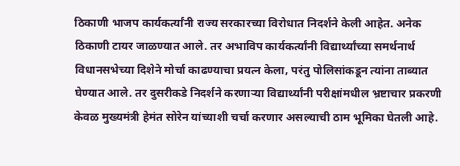ठिकाणी भाजप कार्यकर्त्यांनी राज्य सरकारच्या विरोधात निदर्शने केली आहेत. अनेक ठिकाणी टायर जाळण्यात आले. तर अभाविप कार्यकर्त्यांनी विद्यार्थ्यांच्या समर्थनार्थ विधानसभेच्या दिशेने मोर्चा काढण्याचा प्रयत्न केला, परंतु पोलिसांकडून त्यांना ताब्यात घेण्यात आले. तर दुसरीकडे निदर्शने करणाऱ्या विद्यार्थ्यांनी परीक्षांमधील भ्रष्टाचार प्रकरणी केवळ मुख्यमंत्री हेमंत सोरेन यांच्याशी चर्चा करणार असल्याची ठाम भूमिका घेतली आहे.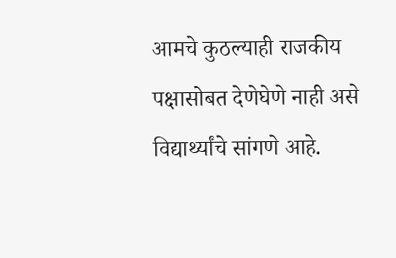आमचे कुठल्याही राजकीय पक्षासोबत देणेघेणे नाही असे विद्यार्थ्यांचे सांगणे आहे.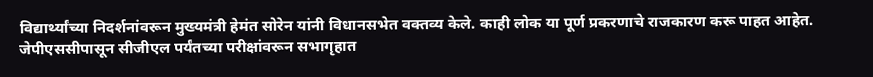विद्यार्थ्यांच्या निदर्शनांवरून मुख्यमंत्री हेमंत सोरेन यांनी विधानसभेत वक्तव्य केले. काही लोक या पूर्ण प्रकरणाचे राजकारण करू पाहत आहेत. जेपीएससीपासून सीजीएल पर्यंतच्या परीक्षांवरून सभागृहात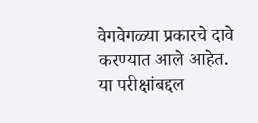वेगवेगळ्या प्रकारचे दावे करण्यात आले आहेत. या परीक्षांबद्दल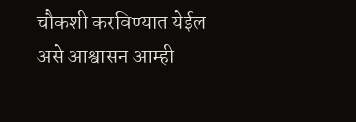चौकशी करविण्यात येईल असे आश्वासन आम्ही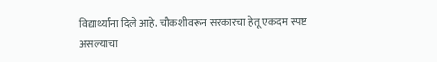विद्यार्थ्यांना दिले आहे. चौकशीवरून सरकारचा हेतू एकदम स्पष्ट असल्याचा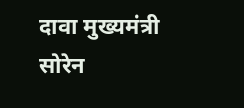दावा मुख्यमंत्री सोरेन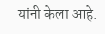यांनी केला आहे.